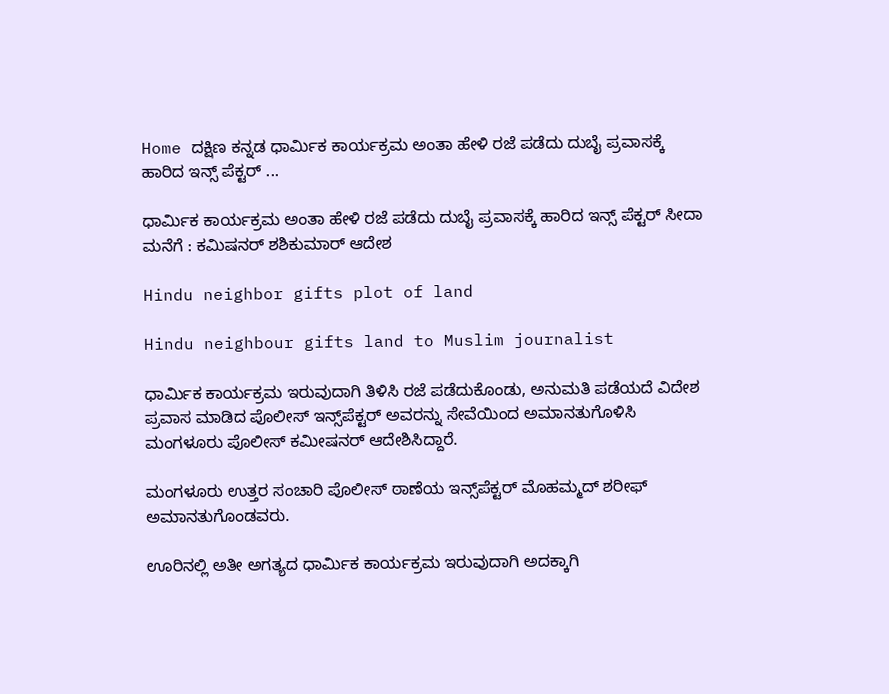Home ದಕ್ಷಿಣ ಕನ್ನಡ ಧಾರ್ಮಿಕ ಕಾರ್ಯಕ್ರಮ ಅಂತಾ ಹೇಳಿ ರಜೆ ಪಡೆದು ದುಬೈ ಪ್ರವಾಸಕ್ಕೆ ಹಾರಿದ ಇನ್ಸ್ ಪೆಕ್ಟರ್ ...

ಧಾರ್ಮಿಕ ಕಾರ್ಯಕ್ರಮ ಅಂತಾ ಹೇಳಿ ರಜೆ ಪಡೆದು ದುಬೈ ಪ್ರವಾಸಕ್ಕೆ ಹಾರಿದ ಇನ್ಸ್ ಪೆಕ್ಟರ್ ಸೀದಾ ಮನೆಗೆ : ಕಮಿಷನರ್ ಶಶಿಕುಮಾರ್ ಆದೇಶ

Hindu neighbor gifts plot of land

Hindu neighbour gifts land to Muslim journalist

ಧಾರ್ಮಿಕ ಕಾರ್ಯಕ್ರಮ ಇರುವುದಾಗಿ ತಿಳಿಸಿ ರಜೆ ಪಡೆದುಕೊಂಡು, ಅನುಮತಿ ಪಡೆಯದೆ ವಿದೇಶ ಪ್ರವಾಸ ಮಾಡಿದ ಪೊಲೀಸ್ ಇನ್ಸ್‌ಪೆಕ್ಟರ್ ಅವರನ್ನು ಸೇವೆಯಿಂದ ಅಮಾನತುಗೊಳಿಸಿ ಮಂಗಳೂರು ಪೊಲೀಸ್ ಕಮೀಷನರ್ ಆದೇಶಿಸಿದ್ದಾರೆ.

ಮಂಗಳೂರು ಉತ್ತರ ಸಂಚಾರಿ ಪೊಲೀಸ್ ಠಾಣೆಯ ಇನ್ಸ್‌ಪೆಕ್ಟರ್ ಮೊಹಮ್ಮದ್ ಶರೀಫ್ ಅಮಾನತುಗೊಂಡವರು.

ಊರಿನಲ್ಲಿ ಅತೀ ಅಗತ್ಯದ ಧಾರ್ಮಿಕ ಕಾರ್ಯಕ್ರಮ ಇರುವುದಾಗಿ ಅದಕ್ಕಾಗಿ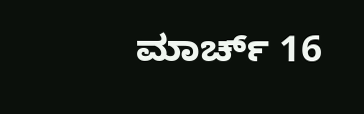ಮಾರ್ಚ್ 16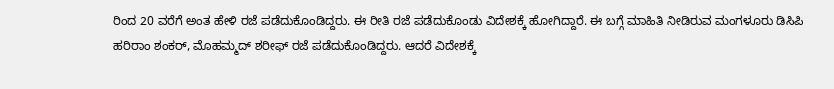ರಿಂದ 20 ವರೆಗೆ ಅಂತ ಹೇಳಿ ರಜೆ ಪಡೆದುಕೊಂಡಿದ್ದರು. ಈ ರೀತಿ ರಜೆ ಪಡೆದುಕೊಂಡು ವಿದೇಶಕ್ಕೆ ಹೋಗಿದ್ದಾರೆ. ಈ ಬಗ್ಗೆ ಮಾಹಿತಿ ನೀಡಿರುವ ಮಂಗಳೂರು ಡಿಸಿಪಿ ಹರಿರಾಂ ಶಂಕರ್, ಮೊಹಮ್ಮದ್ ಶರೀಫ್ ರಜೆ ಪಡೆದುಕೊಂಡಿದ್ದರು. ಆದರೆ ವಿದೇಶಕ್ಕೆ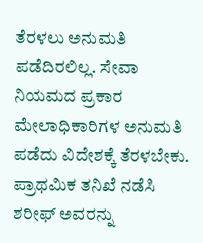ತೆರಳಲು ಅನುಮತಿ ಪಡೆದಿರಲಿಲ್ಲ. ಸೇವಾ ನಿಯಮದ ಪ್ರಕಾರ ಮೇಲಾಧಿಕಾರಿಗಳ ಅನುಮತಿ ಪಡೆದು ವಿದೇಶಕ್ಕೆ ತೆರಳಬೇಕು. ಪ್ರಾಥಮಿಕ ತನಿಖೆ ನಡೆಸಿ ಶರೀಫ್ ಅವರನ್ನು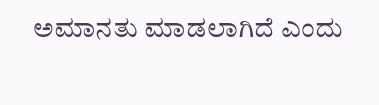ಅಮಾನತು ಮಾಡಲಾಗಿದೆ ಎಂದು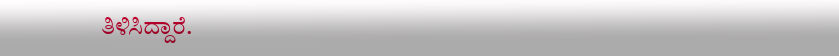ತಿಳಿಸಿದ್ದಾರೆ.